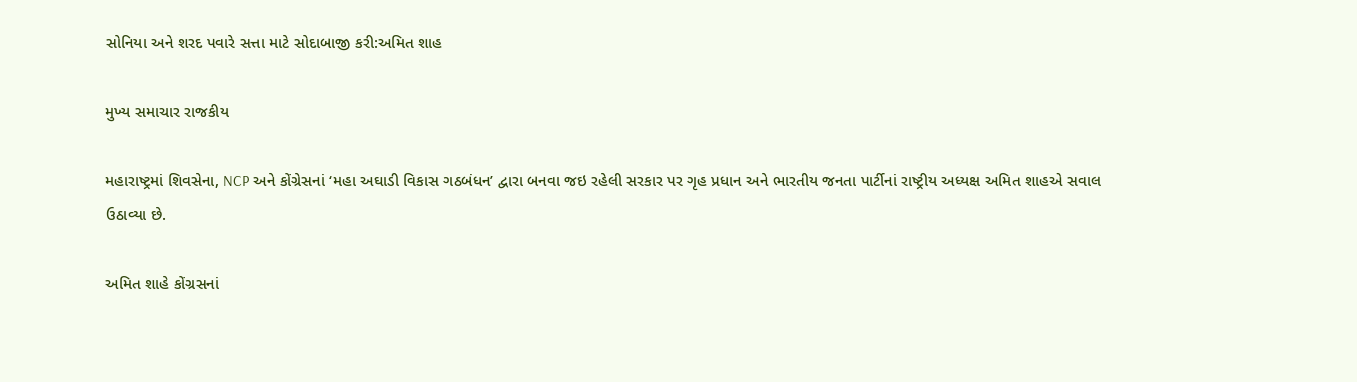સોનિયા અને શરદ પવારે સત્તા માટે સોદાબાજી કરી:અમિત શાહ

મુખ્ય સમાચાર રાજકીય

મહારાષ્ટ્રમાં શિવસેના, NCP અને કોંગ્રેસનાં ‘મહા અઘાડી વિકાસ ગઠબંધન’ દ્વારા બનવા જઇ રહેલી સરકાર પર ગૃહ પ્રધાન અને ભારતીય જનતા પાર્ટીનાં રાષ્ટ્રીય અધ્યક્ષ અમિત શાહએ સવાલ ઉઠાવ્યા છે.

અમિત શાહે કોંગ્રસનાં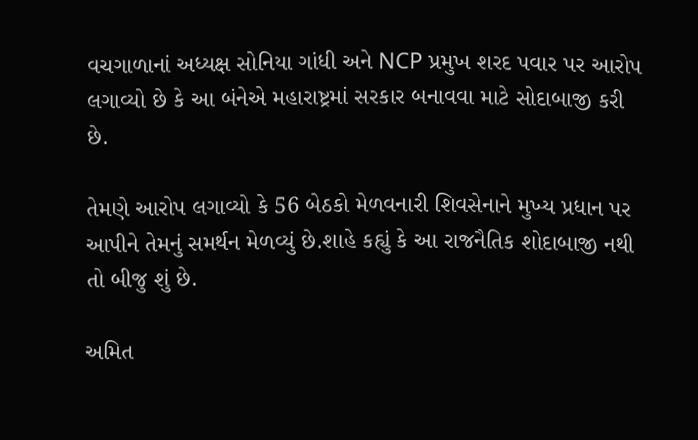વચગાળાનાં અધ્યક્ષ સોનિયા ગાંધી અને NCP પ્રમુખ શરદ પવાર પર આરોપ લગાવ્યો છે કે આ બંનેએ મહારાષ્ટ્રમાં સરકાર બનાવવા માટે સોદાબાજી કરી છે.

તેમણે આરોપ લગાવ્યો કે 56 બેઠકો મેળવનારી શિવસેનાને મુખ્ય પ્રધાન પર આપીને તેમનું સમર્થન મેળવ્યું છે.શાહે કહ્યું કે આ રાજનૈતિક શોદાબાજી નથી તો બીજુ શું છે.

અમિત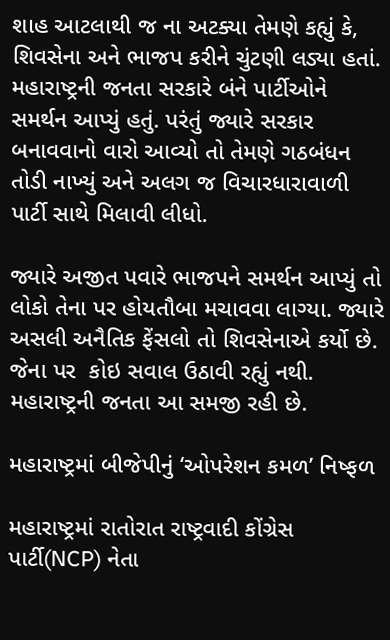શાહ આટલાથી જ ના અટક્યા તેમણે કહ્યું કે, શિવસેના અને ભાજપ કરીને ચુંટણી લડ્યા હતાં. મહારાષ્ટ્રની જનતા સરકારે બંને પાર્ટીઓને સમર્થન આપ્યું હતું. પરંતું જ્યારે સરકાર બનાવવાનો વારો આવ્યો તો તેમણે ગઠબંધન તોડી નાખ્યું અને અલગ જ વિચારધારાવાળી પાર્ટી સાથે મિલાવી લીધો.

જ્યારે અજીત પવારે ભાજપને સમર્થન આપ્યું તો લોકો તેના પર હોયતૌબા મચાવવા લાગ્યા. જ્યારે અસલી અનૈતિક ફેંસલો તો શિવસેનાએ કર્યો છે. જેના પર  કોઇ સવાલ ઉઠાવી રહ્યું નથી. મહારાષ્ટ્રની જનતા આ સમજી રહી છે.

મહારાષ્ટ્રમાં બીજેપીનું ‘ઓપરેશન કમળ’ નિષ્ફળ

મહારાષ્ટ્રમાં રાતોરાત રાષ્ટ્રવાદી કોંગ્રેસ પાર્ટી(NCP) નેતા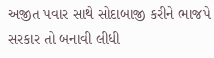અજીત પવાર સાથે સોદાબાજી કરીને ભાજપે સરકાર તો બનાવી લીધી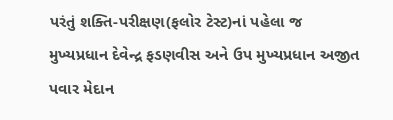પરંતું શક્તિ-પરીક્ષણ(ફલોર ટેસ્ટ)નાં પહેલા જ મુખ્યપ્રધાન દેવેન્દ્ર ફડણવીસ અને ઉપ મુખ્યપ્રધાન અજીત પવાર મેદાન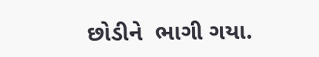છોડીને  ભાગી ગયા.